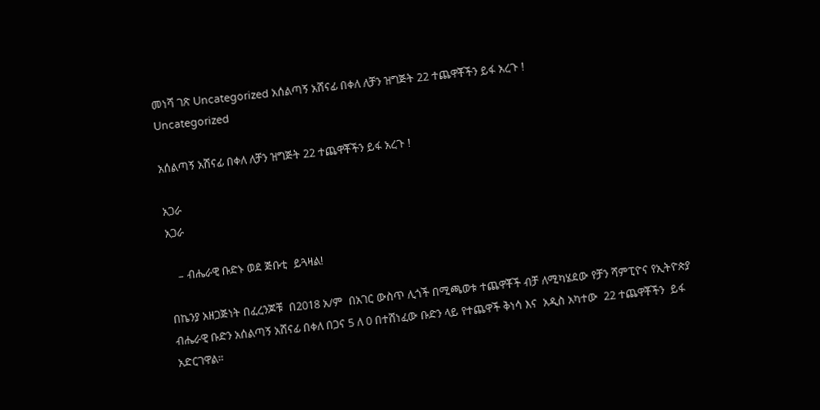መነሻ ገጽ Uncategorized አሰልጣኝ አሸናፊ በቀለ ለቻን ዝግጅት 22 ተጨዋቾችን ይፋ አረጉ !
Uncategorized

አሰልጣኝ አሸናፊ በቀለ ለቻን ዝግጅት 22 ተጨዋቾችን ይፋ አረጉ !

አጋራ
አጋራ

   – ብሔራዊ ቡድኑ ወደ ጅቡቲ  ይጓዛል!

በኬንያ አዘጋጅነት በፈረንጆቹ  በ2018 አ/ም  በአገር ውስጥ ሊጎች በሚጫወቱ ተጨዋቾች ብቻ ለሚካሄደው የቻን ሻምፒዮና የኢትዮጵያ ብሔራዊ ቡድን አሰልጣኝ አሸናፊ በቀለ በጋና 5 ለ 0 በተሸነፈው ቡድን ላይ የተጨዋች ቅነሳ እና  አዲስ አካተው  22 ተጨዋቾችን  ይፋ አድርገዋል።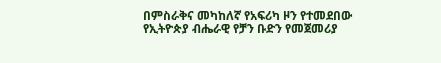በምስራቅና መካከለኛ የአፍሪካ ዞን የተመደበው የኢትዮጵያ ብሔራዊ የቻን ቡድን የመጀመሪያ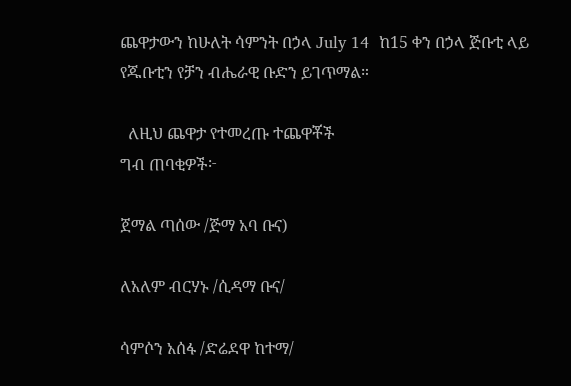ጨዋታውን ከሁለት ሳምንት በኃላ July 14  ከ15 ቀን በኃላ ጅቡቲ ላይ የጁቡቲን የቻን ብሔራዊ ቡድን ይገጥማል።

  ለዚህ ጨዋታ የተመረጡ ተጨዋቾች
ግብ ጠባቂዎች፦

ጀማል ጣሰው /ጅማ አባ ቡና)

ለአለም ብርሃኑ /ሲዳማ ቡና/

ሳምሶን አሰፋ /ድሬደዋ ከተማ/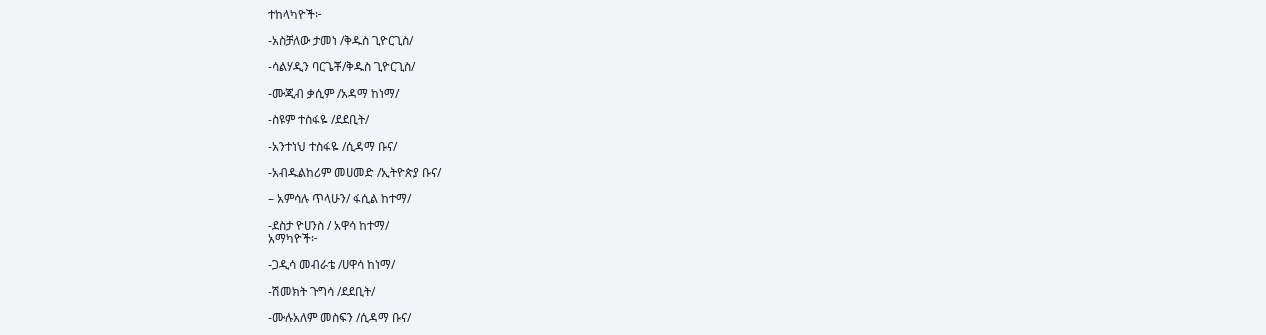ተከላካዮች፦

-አስቻለው ታመነ /ቅዱስ ጊዮርጊስ/

-ሳልሃዲን ባርጌቾ/ቅዱስ ጊዮርጊስ/

-ሙጂብ ቃሲም /አዳማ ከነማ/

-ስዩም ተስፋዬ /ደደቢት/

-አንተነህ ተስፋዬ /ሲዳማ ቡና/

-አብዱልከሪም መሀመድ /ኢትዮጵያ ቡና/

– አምሳሉ ጥላሁን/ ፋሲል ከተማ/

-ደስታ ዮሀንስ / አዋሳ ከተማ/
አማካዮች፦

-ጋዲሳ መብራቴ /ሀዋሳ ከነማ/

-ሽመክት ጉግሳ /ደደቢት/

-ሙሉአለም መስፍን /ሲዳማ ቡና/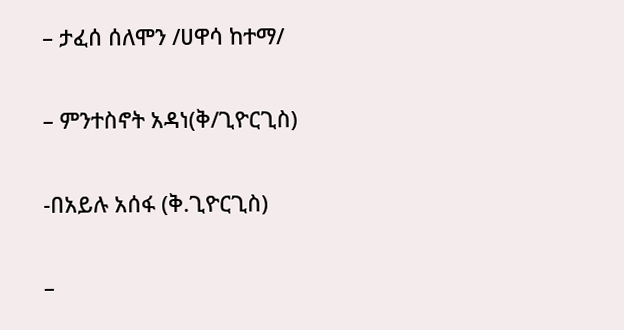– ታፈሰ ሰለሞን /ሀዋሳ ከተማ/

– ምንተስኖት አዳነ(ቅ/ጊዮርጊስ)

-በአይሉ አሰፋ (ቅ.ጊዮርጊስ)

–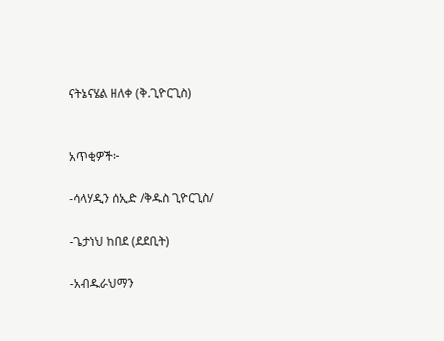ናትኔናሄል ዘለቀ (ቅ.ጊዮርጊስ)


አጥቂዎች፦

-ሳላሃዲን ሰኢድ /ቅዱስ ጊዮርጊስ/

-ጌታነህ ከበደ (ደደቢት)

-አብዱራህማን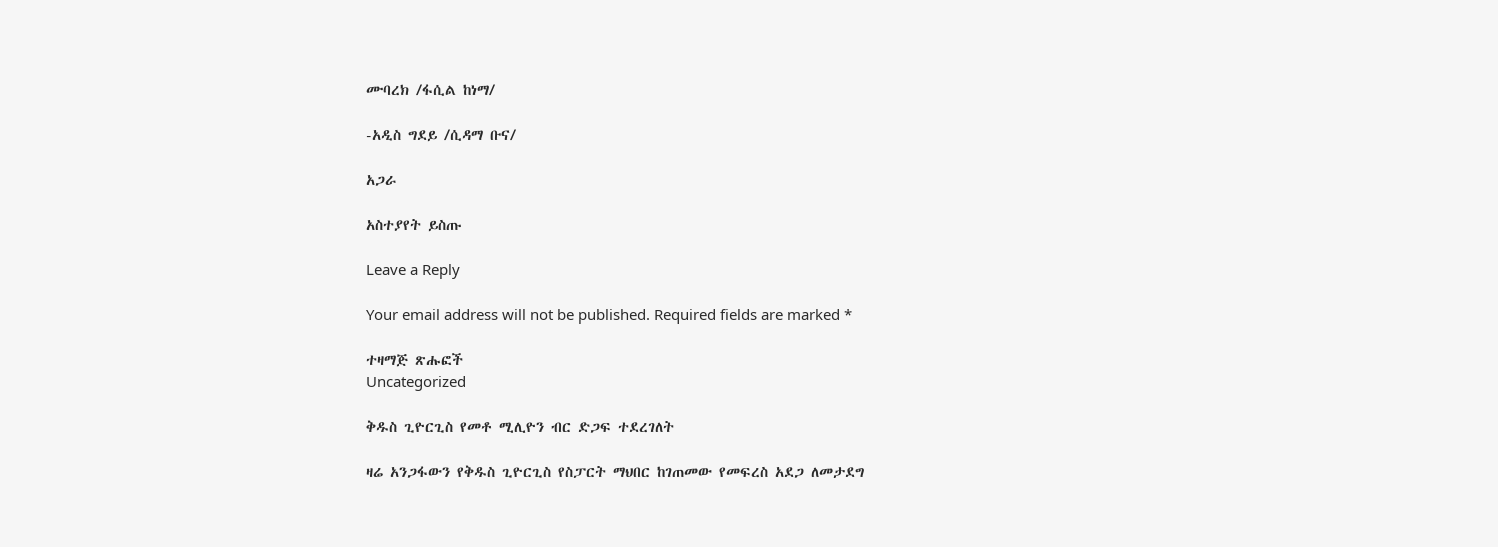ሙባረክ /ፋሲል ከነማ/

-አዲስ ግደይ /ሲዳማ ቡና/

አጋራ

አስተያየት ይስጡ

Leave a Reply

Your email address will not be published. Required fields are marked *

ተዛማጅ ጽሑፎች
Uncategorized

ቅዱስ ጊዮርጊስ የመቶ ሚሊዮን ብር ድጋፍ ተደረገለት

ዛሬ አንጋፋውን የቅዱስ ጊዮርጊስ የስፓርት ማህበር ከገጠመው የመፍረስ አደጋ ለመታደግ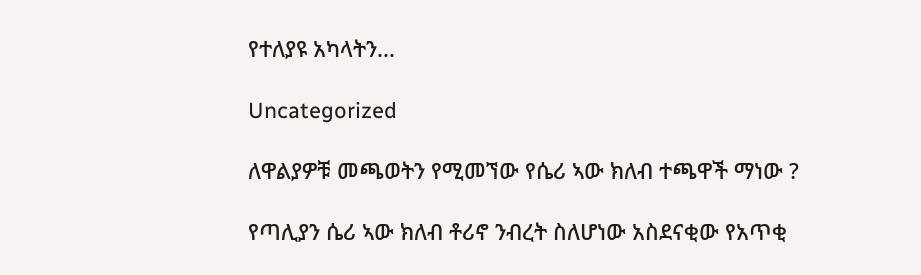የተለያዩ አካላትን...

Uncategorized

ለዋልያዎቹ መጫወትን የሚመኘው የሴሪ ኣው ክለብ ተጫዋች ማነው ?

የጣሊያን ሴሪ ኣው ክለብ ቶሪኖ ንብረት ስለሆነው አስደናቂው የአጥቂ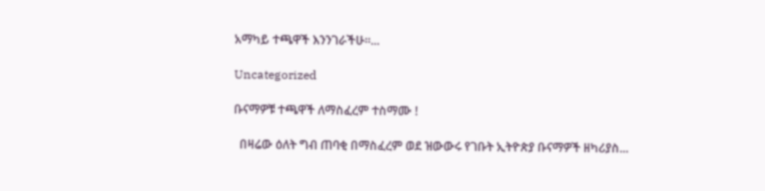አማካይ ተጫዋች እንንገራችሁ።...

Uncategorized

ቡናማዎቹ ተጫዋች ለማስፈረም ተስማሙ !

  በዛሬው ዕለት ግብ ጠባቂ በማስፈረም ወደ ዝውውሩ የገቡት ኢትዮጵያ ቡናማዎች ዘካሪያስ...